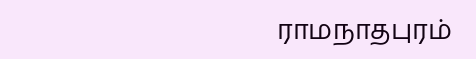ராமநாதபுரம்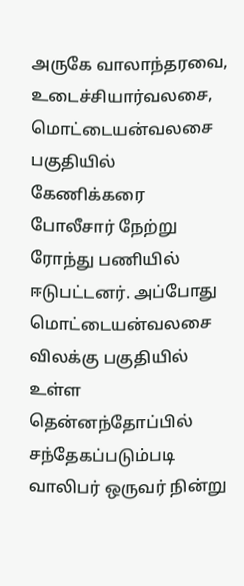அருகே வாலாந்தரவை, உடைச்சியார்வலசை, மொட்டையன்வலசை பகுதியில் கேணிக்கரை போலீசார் நேற்று ரோந்து பணியில் ஈடுபட்டனர். அப்போது மொட்டையன்வலசை விலக்கு பகுதியில் உள்ள தென்னந்தோப்பில் சந்தேகப்படும்படி வாலிபர் ஒருவர் நின்று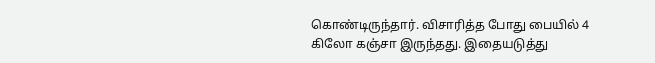கொண்டிருந்தார். விசாரித்த போது பையில் 4 கிலோ கஞ்சா இருந்தது. இதையடுத்து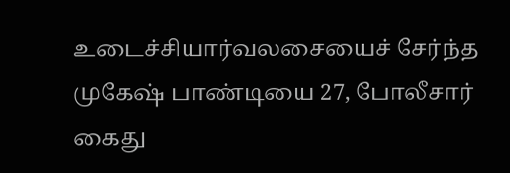உடைச்சியார்வலசையைச் சேர்ந்த முகேஷ் பாண்டியை 27, போலீசார் கைது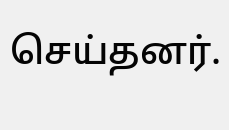செய்தனர்.